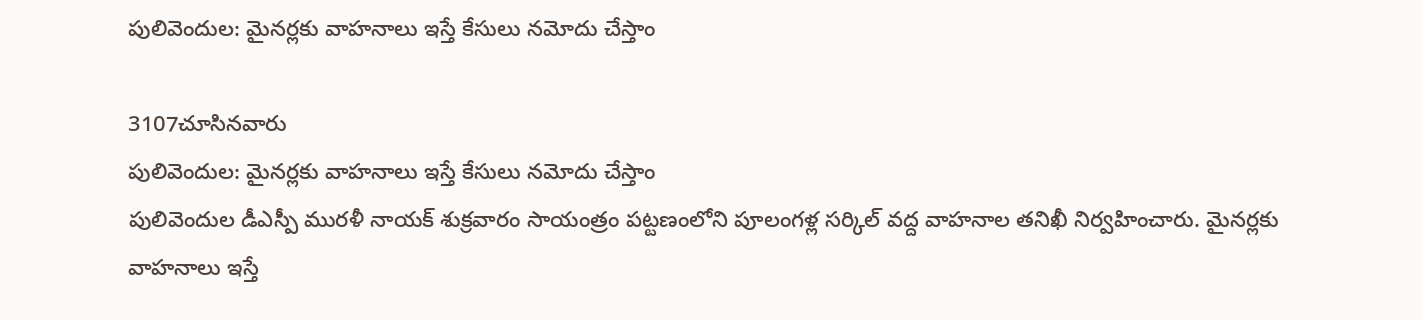పులివెందుల: మైనర్లకు వాహనాలు ఇస్తే కేసులు నమోదు చేస్తాం

3107చూసినవారు
పులివెందుల: మైనర్లకు వాహనాలు ఇస్తే కేసులు నమోదు చేస్తాం
పులివెందుల డీఎస్పీ మురళీ నాయక్ శుక్రవారం సాయంత్రం పట్టణంలోని పూలంగళ్ల సర్కిల్ వద్ద వాహనాల తనిఖీ నిర్వహించారు. మైనర్లకు వాహనాలు ఇస్తే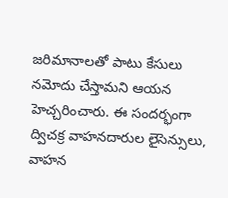జరిమానాలతో పాటు కేసులు నమోదు చేస్తామని ఆయన హెచ్చరించారు. ఈ సందర్భంగా ద్విచక్ర వాహనదారుల లైసెన్సులు, వాహన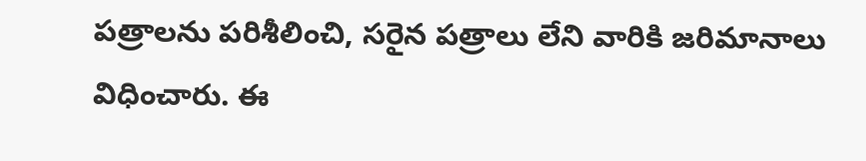పత్రాలను పరిశీలించి, సరైన పత్రాలు లేని వారికి జరిమానాలు విధించారు. ఈ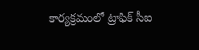కార్యక్రమంలో ట్రాఫిక్ సీఐ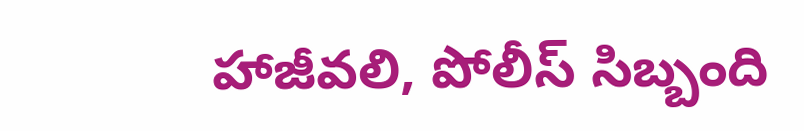హాజీవలి, పోలీస్ సిబ్బంది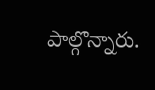పాల్గొన్నారు.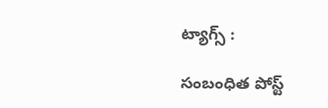ట్యాగ్స్ :

సంబంధిత పోస్ట్